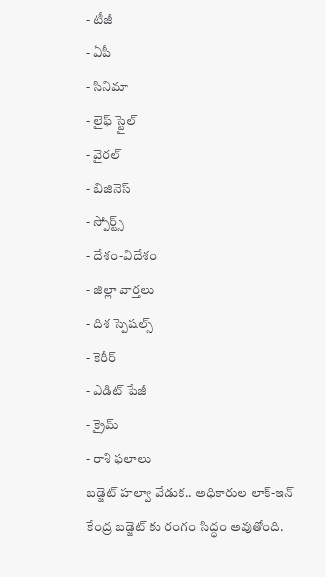- టీజీ
- ఏపీ
- సినిమా
- లైఫ్ స్టైల్
- వైరల్
- బిజినెస్
- స్పోర్ట్స్
- దేశం-విదేశం
- జిల్లా వార్తలు
- దిశ స్పెషల్స్
- కెరీర్
- ఎడిట్ పేజీ
- క్రైమ్
- రాశి ఫలాలు
బడ్జెట్ హల్వా వేడుక.. అధికారుల లాక్-ఇన్
కేంద్ర బడ్జెట్ కు రంగం సిద్ధం అవుతోంది.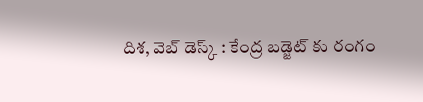దిశ, వెబ్ డెస్క్ : కేంద్ర బడ్జెట్ కు రంగం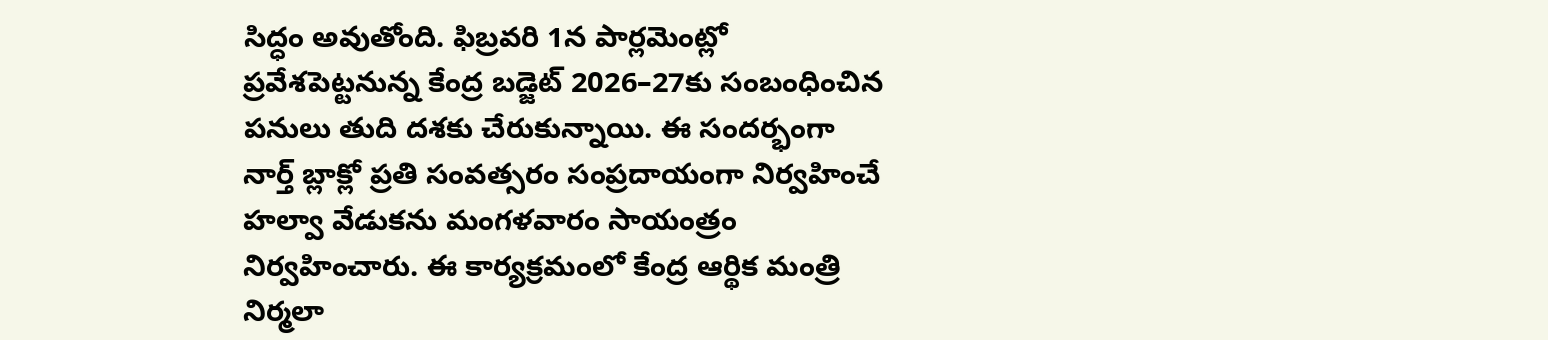సిద్ధం అవుతోంది. ఫిబ్రవరి 1న పార్లమెంట్లో ప్రవేశపెట్టనున్న కేంద్ర బడ్జెట్ 2026–27కు సంబంధించిన పనులు తుది దశకు చేరుకున్నాయి. ఈ సందర్భంగా నార్త్ బ్లాక్లో ప్రతి సంవత్సరం సంప్రదాయంగా నిర్వహించే హల్వా వేడుకను మంగళవారం సాయంత్రం నిర్వహించారు. ఈ కార్యక్రమంలో కేంద్ర ఆర్థిక మంత్రి నిర్మలా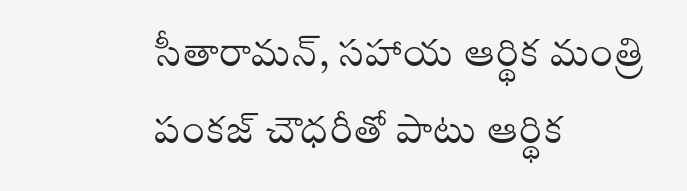సీతారామన్, సహాయ ఆర్థిక మంత్రి పంకజ్ చౌధరీతో పాటు ఆర్థిక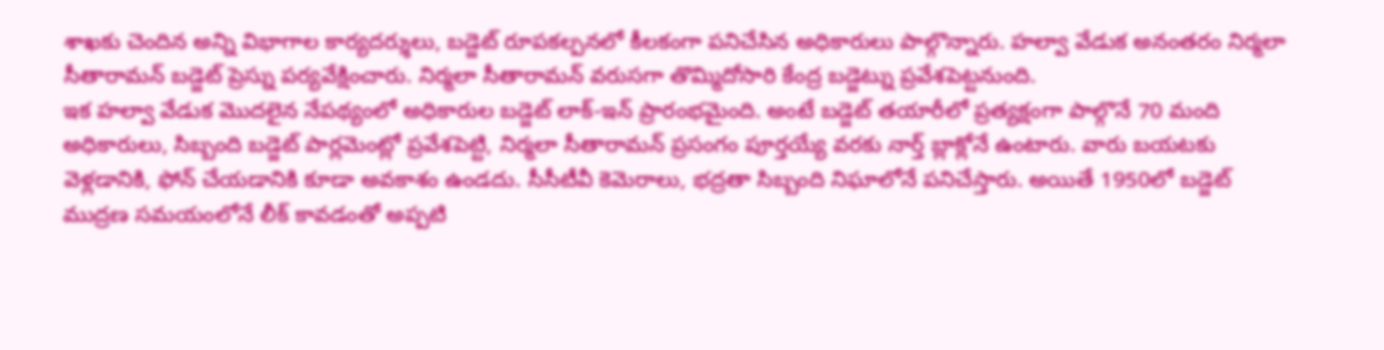శాఖకు చెందిన అన్ని విభాగాల కార్యదర్శులు, బడ్జెట్ రూపకల్పనలో కీలకంగా పనిచేసిన అధికారులు పాల్గొన్నారు. హల్వా వేడుక అనంతరం నిర్మలా సీతారామన్ బడ్జెట్ ప్రెస్ను పర్యవేక్షించారు. నిర్మలా సీతారామన్ వరుసగా తొమ్మిదోసారి కేంద్ర బడ్జెట్ను ప్రవేశపెట్టనుంది.
ఇక హల్వా వేడుక మొదలైన నేపథ్యంలో అధికారుల బడ్జెట్ లాక్-ఇన్ ప్రారంభమైంది. అంటే బడ్జెట్ తయారీలో ప్రత్యక్షంగా పాల్గొనే 70 మంది అధికారులు, సిబ్బంది బడ్జెట్ పార్లమెంట్లో ప్రవేశపెట్టి, నిర్మలా సీతారామన్ ప్రసంగం పూర్తయ్యే వరకు నార్త్ బ్లాక్లోనే ఉంటారు. వారు బయటకు వెళ్లడానికి, ఫోన్ చేయడానికి కూడా అవకాశం ఉండదు. సీసీటీవీ కెమెరాలు, భద్రతా సిబ్బంది నిఘాలోనే పనిచేస్తారు. అయితే 1950లో బడ్జెట్ ముద్రణ సమయంలోనే లీక్ కావడంతో అప్పటి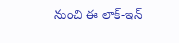నుంచి ఈ లాక్-ఇన్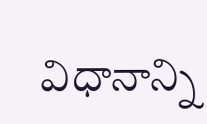విధానాన్ని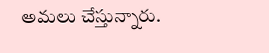అమలు చేస్తున్నారు.